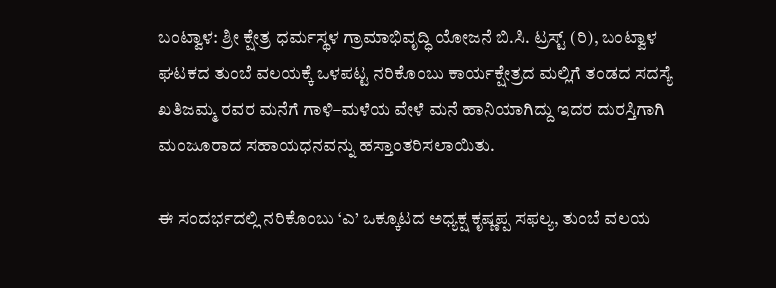ಬಂಟ್ವಾಳ: ಶ್ರೀ ಕ್ಷೇತ್ರ ಧರ್ಮಸ್ಥಳ ಗ್ರಾಮಾಭಿವೃದ್ಧಿ ಯೋಜನೆ ಬಿ.ಸಿ. ಟ್ರಸ್ಟ್ (ರಿ), ಬಂಟ್ವಾಳ ಘಟಕದ ತುಂಬೆ ವಲಯಕ್ಕೆ ಒಳಪಟ್ಟ ನರಿಕೊಂಬು ಕಾರ್ಯಕ್ಷೇತ್ರದ ಮಲ್ಲಿಗೆ ತಂಡದ ಸದಸ್ಯೆ ಖತಿಜಮ್ಮ ರವರ ಮನೆಗೆ ಗಾಳಿ–ಮಳೆಯ ವೇಳೆ ಮನೆ ಹಾನಿಯಾಗಿದ್ದು ಇದರ ದುರಸ್ತಿಗಾಗಿ ಮಂಜೂರಾದ ಸಹಾಯಧನವನ್ನು ಹಸ್ತಾಂತರಿಸಲಾಯಿತು.

ಈ ಸಂದರ್ಭದಲ್ಲಿ ನರಿಕೊಂಬು ‘ಎ’ ಒಕ್ಕೂಟದ ಅಧ್ಯಕ್ಷ ಕೃಷ್ಣಪ್ಪ ಸಫಲ್ಯ, ತುಂಬೆ ವಲಯ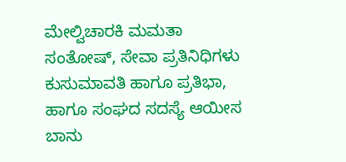ಮೇಲ್ವಿಚಾರಕಿ ಮಮತಾ ಸಂತೋಷ್, ಸೇವಾ ಪ್ರತಿನಿಧಿಗಳು ಕುಸುಮಾವತಿ ಹಾಗೂ ಪ್ರತಿಭಾ, ಹಾಗೂ ಸಂಘದ ಸದಸ್ಯೆ ಆಯೀಸ ಬಾನು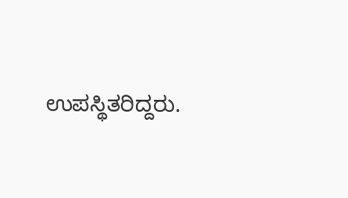ಉಪಸ್ಥಿತರಿದ್ದರು.